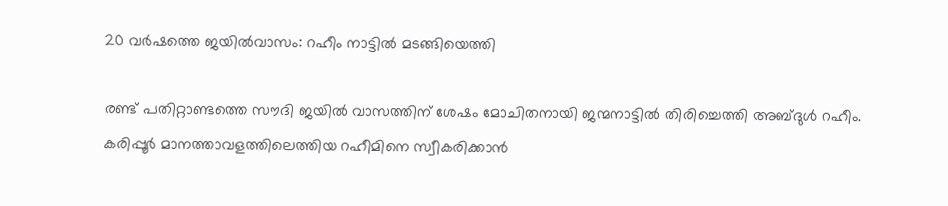20 വര്‍ഷത്തെ ജയില്‍വാസം: റഹീം നാട്ടില്‍ മടങ്ങിയെത്തി

രണ്ട് പതിറ്റാണ്ടത്തെ സൗദി ജയില്‍ വാസത്തിന് ശേഷം മോചിതനായി ജന്മനാട്ടില്‍ തിരിച്ചെത്തി അബ്ദുള്‍ റഹീം. കരിപ്പൂര്‍ മാനത്താവളത്തിലെത്തിയ റഹീമിനെ സ്വീകരിക്കാന്‍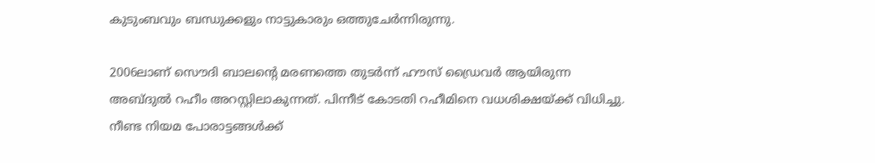കുടുംബവും ബന്ധുക്കളും നാട്ടുകാരും ഒത്തുചേര്‍ന്നിരുന്നു.

2006ലാണ് സൌദി ബാലന്റെ മരണത്തെ തുടര്‍ന്ന് ഹൗസ് ഡ്രൈവര്‍ ആയിരുന്ന അബ്ദുല്‍ റഹീം അറസ്റ്റിലാകുന്നത്. പിന്നീട് കോടതി റഹീമിനെ വധശിക്ഷയ്ക്ക് വിധിച്ചു. നീണ്ട നിയമ പോരാട്ടങ്ങള്‍ക്ക്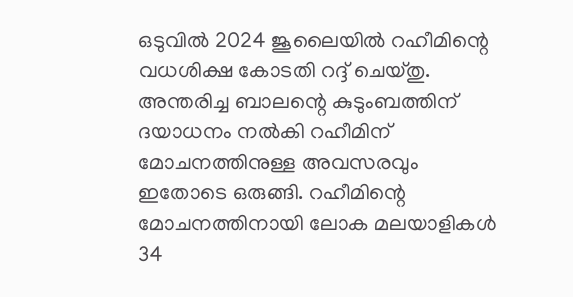ഒടുവില്‍ 2024 ജൂലൈയില്‍ റഹീമിന്റെ വധശിക്ഷ കോടതി റദ്ദ് ചെയ്തു. അന്തരിച്ച ബാലന്റെ കുടുംബത്തിന് ദയാധനം നല്‍കി റഹീമിന് മോചനത്തിനുള്ള അവസരവും ഇതോടെ ഒരുങ്ങി. റഹീമിന്റെ മോചനത്തിനായി ലോക മലയാളികള്‍ 34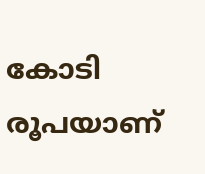കോടി രൂപയാണ്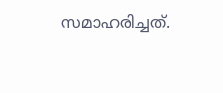സമാഹരിച്ചത്.